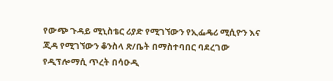የውጭ ጉዳይ ሚኒስቴር ሪያድ የሚገኘውን የኢፌዴሪ ሚሲዮን እና ጂዳ የሚገኘውን ቆንስላ ጽ/ቤት በማስተባበር ባደረገው የዲፕሎማሲ ጥረት በሳዑዲ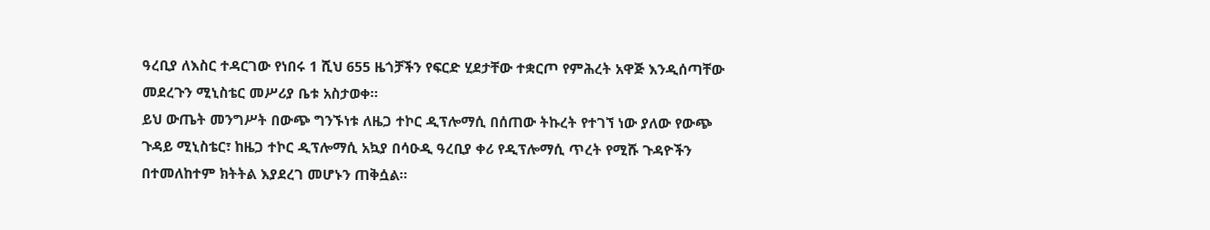ዓረቢያ ለእስር ተዳርገው የነበሩ 1 ሺህ 655 ዜጎቻችን የፍርድ ሂደታቸው ተቋርጦ የምሕረት አዋጅ እንዲሰጣቸው መደረጉን ሚኒስቴር መሥሪያ ቤቱ አስታወቀ።
ይህ ውጤት መንግሥት በውጭ ግንኙነቱ ለዜጋ ተኮር ዲፕሎማሲ በሰጠው ትኩረት የተገኘ ነው ያለው የውጭ ጉዳይ ሚኒስቴር፣ ከዜጋ ተኮር ዲፕሎማሲ አኳያ በሳዑዲ ዓረቢያ ቀሪ የዲፕሎማሲ ጥረት የሚሹ ጉዳዮችን በተመለከተም ክትትል እያደረገ መሆኑን ጠቅሷል።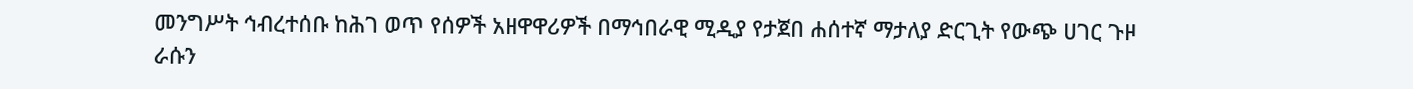መንግሥት ኅብረተሰቡ ከሕገ ወጥ የሰዎች አዘዋዋሪዎች በማኅበራዊ ሚዲያ የታጀበ ሐሰተኛ ማታለያ ድርጊት የውጭ ሀገር ጉዞ ራሱን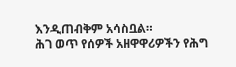እንዲጠብቅም አሳስቧል።
ሕገ ወጥ የሰዎች አዘዋዋሪዎችን የሕግ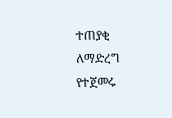ተጠያቂ ለማድረግ የተጀመሩ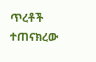ጥረቶች ተጠናክረው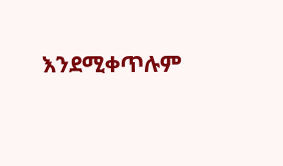እንደሚቀጥሉም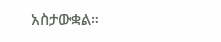አስታውቋል።